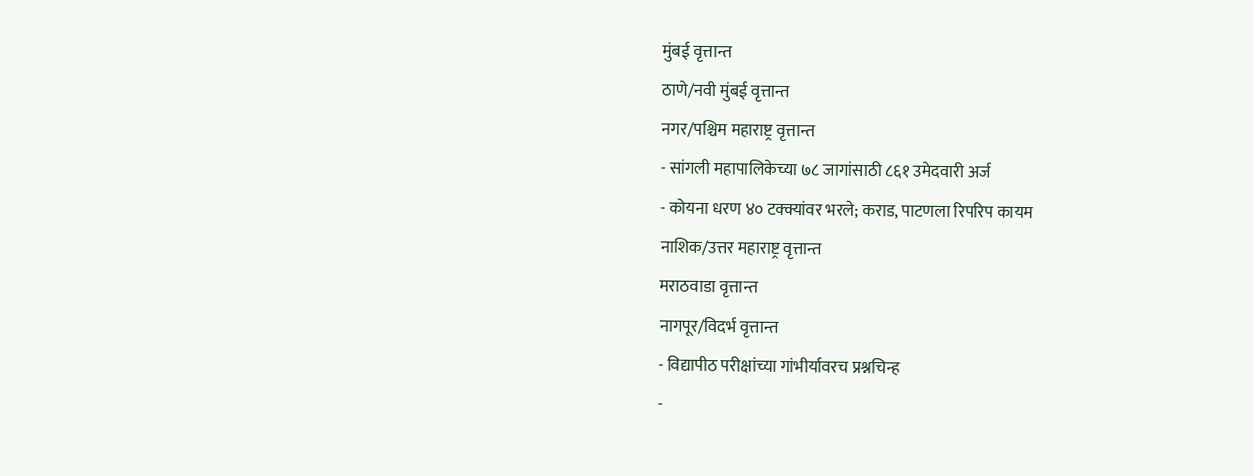मुंबई वृत्तान्त
ठाणे/नवी मुंबई वृत्तान्त
नगर/पश्चिम महाराष्ट्र वृत्तान्त
- सांगली महापालिकेच्या ७८ जागांसाठी ८६१ उमेदवारी अर्ज
- कोयना धरण ४० टक्क्यांवर भरले; कराड, पाटणला रिपरिप कायम
नाशिक/उत्तर महाराष्ट्र वृत्तान्त
मराठवाडा वृत्तान्त
नागपूर/विदर्भ वृत्तान्त
- विद्यापीठ परीक्षांच्या गांभीर्यावरच प्रश्नचिन्ह
-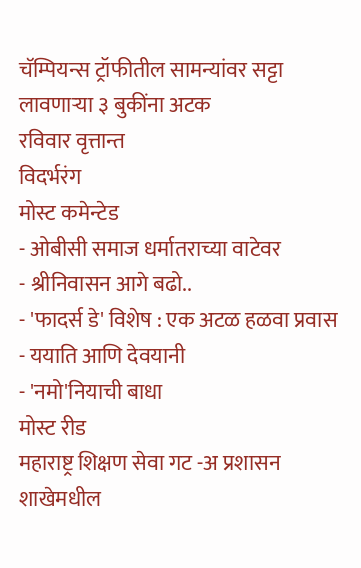चॅम्पियन्स ट्रॉफीतील सामन्यांवर सट्टा लावणाऱ्या ३ बुकींना अटक
रविवार वृत्तान्त
विदर्भरंग
मोस्ट कमेन्टेड
- ओबीसी समाज धर्मातराच्या वाटेवर
- श्रीनिवासन आगे बढो..
- 'फादर्स डे' विशेष : एक अटळ हळवा प्रवास
- ययाति आणि देवयानी
- 'नमो'नियाची बाधा
मोस्ट रीड
महाराष्ट्र शिक्षण सेवा गट -अ प्रशासन शाखेमधील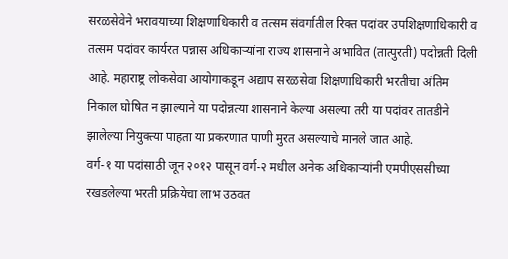सरळसेवेने भरावयाच्या शिक्षणाधिकारी व तत्सम संवर्गातील रिक्त पदांवर उपशिक्षणाधिकारी व तत्सम पदांवर कार्यरत पन्नास अधिकाऱ्यांना राज्य शासनाने अभावित (तात्पुरती) पदोन्नती दिली आहे. महाराष्ट्र लोकसेवा आयोगाकडून अद्याप सरळसेवा शिक्षणाधिकारी भरतीचा अंतिम निकाल घोषित न झाल्याने या पदोन्नत्या शासनाने केल्या असल्या तरी या पदांवर तातडीने झालेल्या नियुक्त्या पाहता या प्रकरणात पाणी मुरत असल्याचे मानले जात आहे.
वर्ग-१ या पदांसाठी जून २०१२ पासून वर्ग-२ मधील अनेक अधिकाऱ्यांनी एमपीएससीच्या रखडलेल्या भरती प्रक्रियेचा लाभ उठवत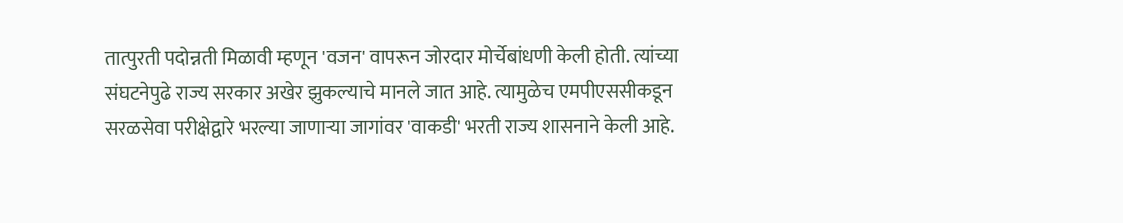तात्पुरती पदोन्नती मिळावी म्हणून 'वजन' वापरून जोरदार मोर्चेबांधणी केली होती. त्यांच्या संघटनेपुढे राज्य सरकार अखेर झुकल्याचे मानले जात आहे. त्यामुळेच एमपीएससीकडून सरळसेवा परीक्षेद्वारे भरल्या जाणाऱ्या जागांवर 'वाकडी' भरती राज्य शासनाने केली आहे.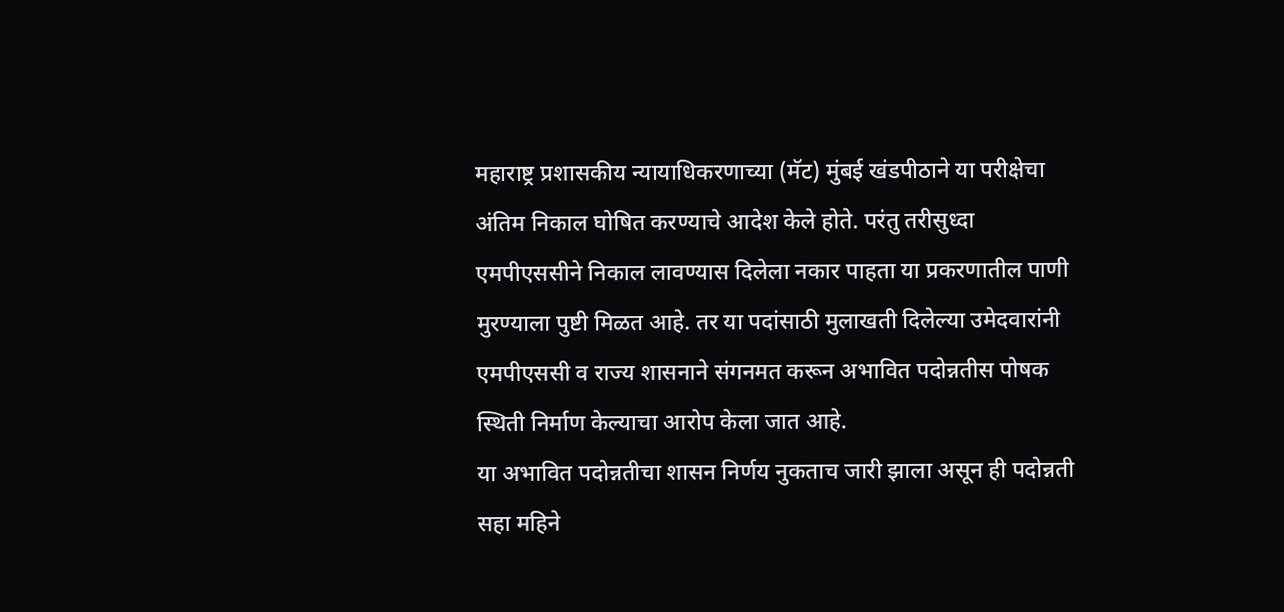महाराष्ट्र प्रशासकीय न्यायाधिकरणाच्या (मॅट) मुंबई खंडपीठाने या परीक्षेचा अंतिम निकाल घोषित करण्याचे आदेश केले होते. परंतु तरीसुध्दा एमपीएससीने निकाल लावण्यास दिलेला नकार पाहता या प्रकरणातील पाणी मुरण्याला पुष्टी मिळत आहे. तर या पदांसाठी मुलाखती दिलेल्या उमेदवारांनी एमपीएससी व राज्य शासनाने संगनमत करून अभावित पदोन्नतीस पोषक स्थिती निर्माण केल्याचा आरोप केला जात आहे.
या अभावित पदोन्नतीचा शासन निर्णय नुकताच जारी झाला असून ही पदोन्नती सहा महिने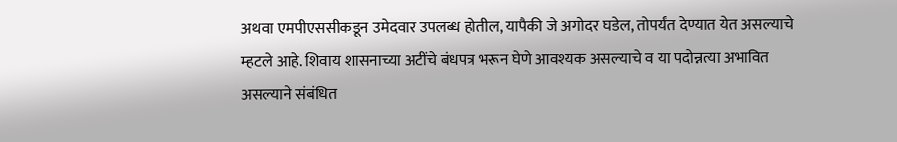अथवा एमपीएससीकडून उमेदवार उपलब्ध होतील, यापैकी जे अगोदर घडेल, तोपर्यंत देण्यात येत असल्याचे म्हटले आहे. शिवाय शासनाच्या अटींचे बंधपत्र भरून घेणे आवश्यक असल्याचे व या पदोन्नत्या अभावित असल्याने संबंधित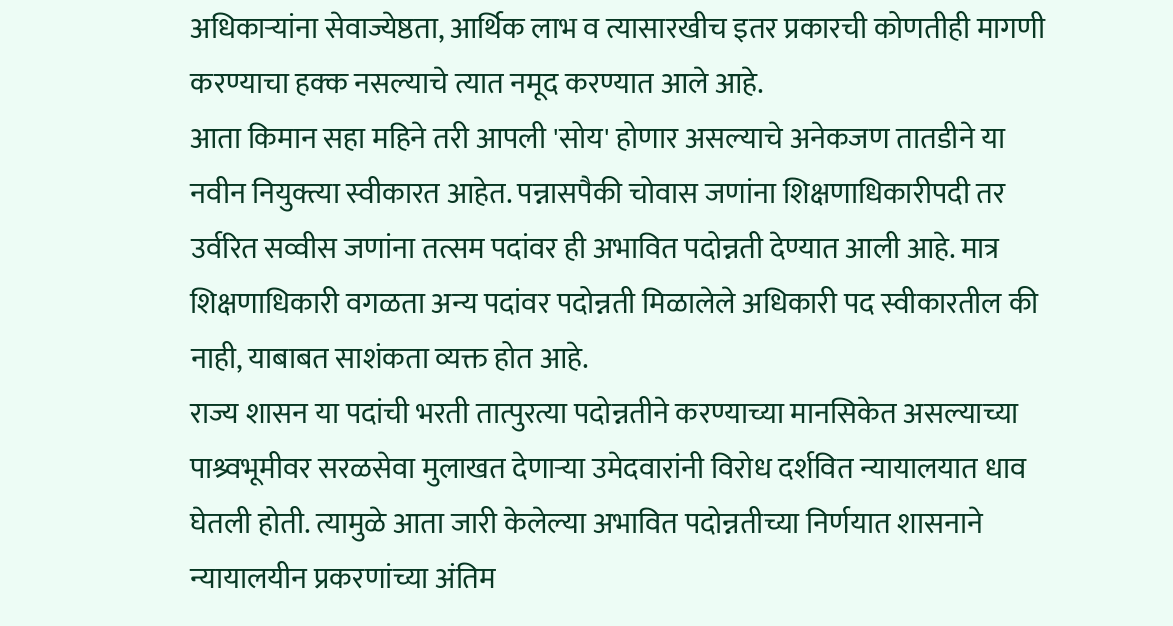अधिकाऱ्यांना सेवाज्येष्ठता, आर्थिक लाभ व त्यासारखीच इतर प्रकारची कोणतीही मागणी करण्याचा हक्क नसल्याचे त्यात नमूद करण्यात आले आहे.
आता किमान सहा महिने तरी आपली 'सोय' होणार असल्याचे अनेकजण तातडीने या नवीन नियुक्त्या स्वीकारत आहेत. पन्नासपैकी चोवास जणांना शिक्षणाधिकारीपदी तर उर्वरित सव्वीस जणांना तत्सम पदांवर ही अभावित पदोन्नती देण्यात आली आहे. मात्र शिक्षणाधिकारी वगळता अन्य पदांवर पदोन्नती मिळालेले अधिकारी पद स्वीकारतील की नाही, याबाबत साशंकता व्यक्त होत आहे.
राज्य शासन या पदांची भरती तात्पुरत्या पदोन्नतीने करण्याच्या मानसिकेत असल्याच्या पाश्र्वभूमीवर सरळसेवा मुलाखत देणाऱ्या उमेदवारांनी विरोध दर्शवित न्यायालयात धाव घेतली होती. त्यामुळे आता जारी केलेल्या अभावित पदोन्नतीच्या निर्णयात शासनाने न्यायालयीन प्रकरणांच्या अंतिम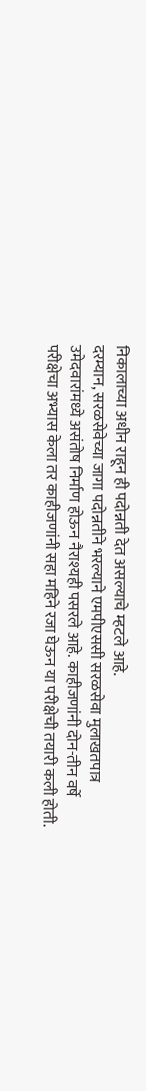निकालाच्या अधीन राहून ही पदोन्नती देत असल्याचे म्हटले आहे.
दरम्यान, सरळसेवेच्या जागा पदोन्नतीने भरल्याने एमपीएससी सरळसेवा मुलाखतपात्र उमेदवारांमध्ये असंतोष निर्माण होऊन नैराश्यही पसरले आहे. काहीजणांनी दोन-तीन वर्षे परीक्षेचा अभ्यास केला तर काहीजणांनी सहा महिने रजा घेऊन या परीक्षेची तयारी कली होती.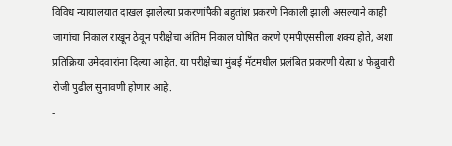विविध न्यायालयात दाखल झालेल्या प्रकरणांपैकी बहुतांश प्रकरणे निकाली झाली असल्याने काही जागांचा निकाल राखून ठेवून परीक्षेचा अंतिम निकाल घोषित करणे एमपीएससीला शक्य होते, अशा प्रतिक्रिया उमेदवारांना दिल्या आहेत. या परीक्षेच्या मुंबई मॅटमधील प्रलंबित प्रकरणी येत्या ४ फेब्रुवारी रोजी पुढील सुनावणी होणार आहे.
-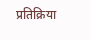प्रतिक्रिया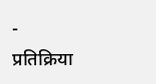- प्रतिक्रिया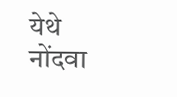येथे नोंदवा